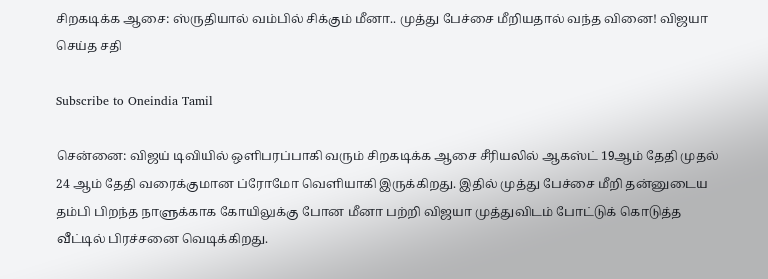சிறகடிக்க ஆசை: ஸ்ருதியால் வம்பில் சிக்கும் மீனா.. முத்து பேச்சை மீறியதால் வந்த வினை! விஜயா செய்த சதி

Subscribe to Oneindia Tamil

சென்னை: விஜய் டிவியில் ஒளிபரப்பாகி வரும் சிறகடிக்க ஆசை சீரியலில் ஆகஸ்ட் 19ஆம் தேதி முதல் 24 ஆம் தேதி வரைக்குமான ப்ரோமோ வெளியாகி இருக்கிறது. இதில் முத்து பேச்சை மீறி தன்னுடைய தம்பி பிறந்த நாளுக்காக கோயிலுக்கு போன மீனா பற்றி விஜயா முத்துவிடம் போட்டுக் கொடுத்த வீட்டில் பிரச்சனை வெடிக்கிறது.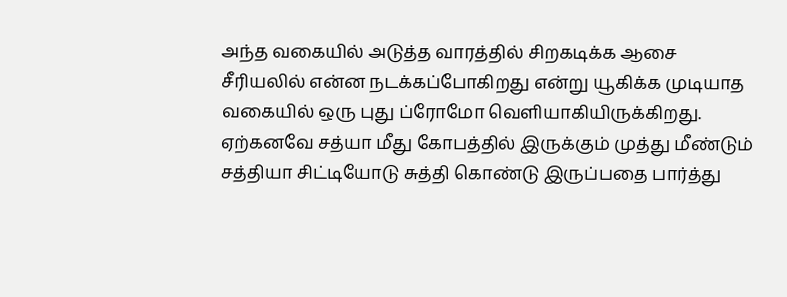அந்த வகையில் அடுத்த வாரத்தில் சிறகடிக்க ஆசை சீரியலில் என்ன நடக்கப்போகிறது என்று யூகிக்க முடியாத வகையில் ஒரு புது ப்ரோமோ வெளியாகியிருக்கிறது. ஏற்கனவே சத்யா மீது கோபத்தில் இருக்கும் முத்து மீண்டும் சத்தியா சிட்டியோடு சுத்தி கொண்டு இருப்பதை பார்த்து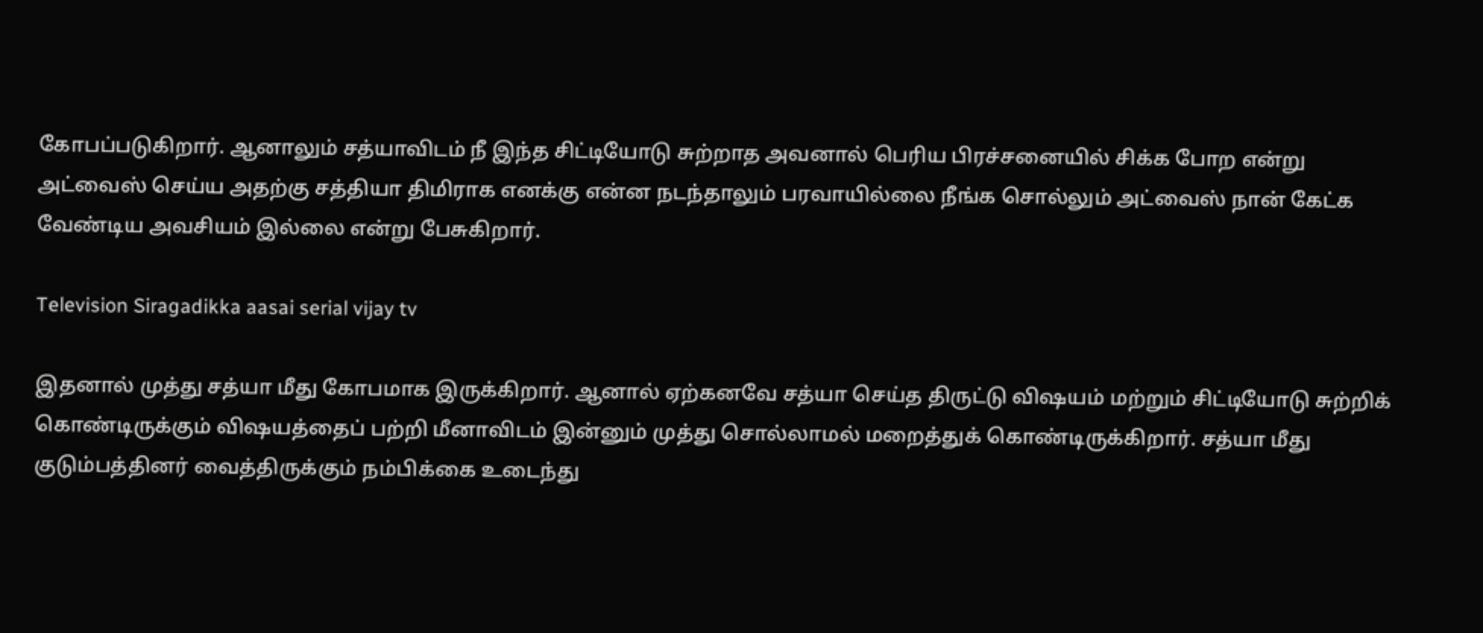கோபப்படுகிறார். ஆனாலும் சத்யாவிடம் நீ இந்த சிட்டியோடு சுற்றாத அவனால் பெரிய பிரச்சனையில் சிக்க போற என்று அட்வைஸ் செய்ய அதற்கு சத்தியா திமிராக எனக்கு என்ன நடந்தாலும் பரவாயில்லை நீங்க சொல்லும் அட்வைஸ் நான் கேட்க வேண்டிய அவசியம் இல்லை என்று பேசுகிறார்.

Television Siragadikka aasai serial vijay tv

இதனால் முத்து சத்யா மீது கோபமாக இருக்கிறார். ஆனால் ஏற்கனவே சத்யா செய்த திருட்டு விஷயம் மற்றும் சிட்டியோடு சுற்றிக் கொண்டிருக்கும் விஷயத்தைப் பற்றி மீனாவிடம் இன்னும் முத்து சொல்லாமல் மறைத்துக் கொண்டிருக்கிறார். சத்யா மீது குடும்பத்தினர் வைத்திருக்கும் நம்பிக்கை உடைந்து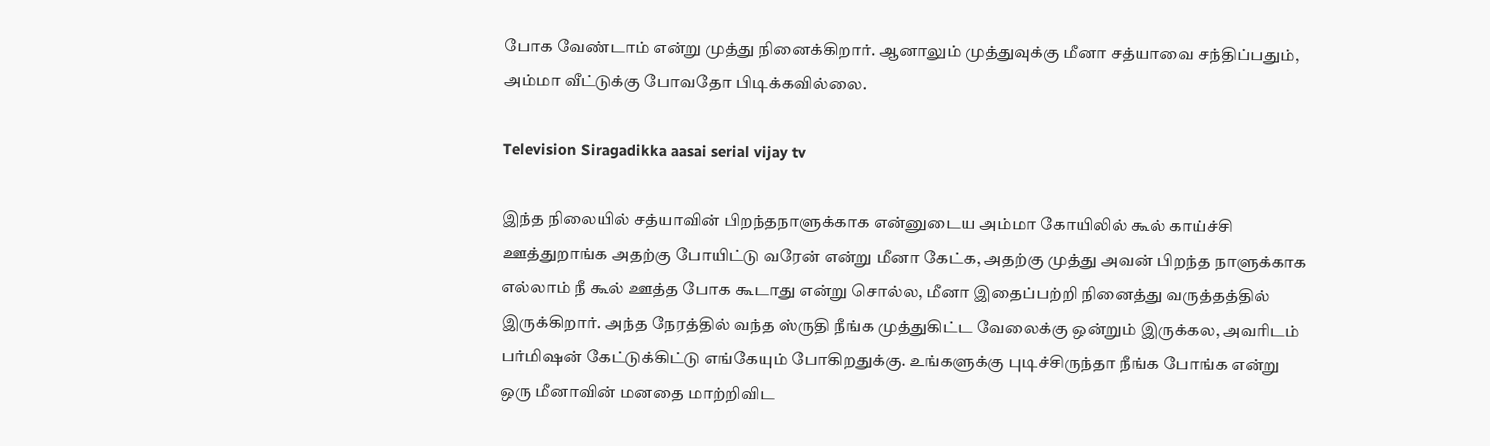போக வேண்டாம் என்று முத்து நினைக்கிறார். ஆனாலும் முத்துவுக்கு மீனா சத்யாவை சந்திப்பதும், அம்மா வீட்டுக்கு போவதோ பிடிக்கவில்லை.

Television Siragadikka aasai serial vijay tv

இந்த நிலையில் சத்யாவின் பிறந்தநாளுக்காக என்னுடைய அம்மா கோயிலில் கூல் காய்ச்சி ஊத்துறாங்க அதற்கு போயிட்டு வரேன் என்று மீனா கேட்க, அதற்கு முத்து அவன் பிறந்த நாளுக்காக எல்லாம் நீ கூல் ஊத்த போக கூடாது என்று சொல்ல, மீனா இதைப்பற்றி நினைத்து வருத்தத்தில் இருக்கிறார். அந்த நேரத்தில் வந்த ஸ்ருதி நீங்க முத்துகிட்ட வேலைக்கு ஒன்றும் இருக்கல, அவரிடம் பர்மிஷன் கேட்டுக்கிட்டு எங்கேயும் போகிறதுக்கு. உங்களுக்கு புடிச்சிருந்தா நீங்க போங்க என்று ஒரு மீனாவின் மனதை மாற்றிவிட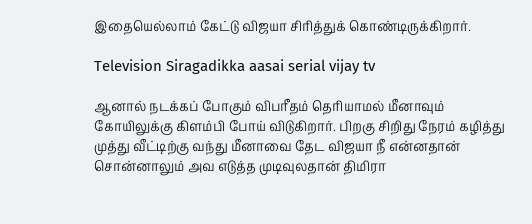இதையெல்லாம் கேட்டு விஜயா சிரித்துக் கொண்டிருக்கிறார்.

Television Siragadikka aasai serial vijay tv

ஆனால் நடக்கப் போகும் விபரீதம் தெரியாமல் மீனாவும் கோயிலுக்கு கிளம்பி போய் விடுகிறார். பிறகு சிறிது நேரம் கழித்து முத்து வீட்டிற்கு வந்து மீனாவை தேட விஜயா நீ என்னதான் சொன்னாலும் அவ எடுத்த முடிவுலதான் திமிரா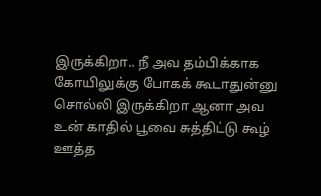இருக்கிறா.. நீ அவ தம்பிக்காக கோயிலுக்கு போகக் கூடாதுன்னு சொல்லி இருக்கிறா ஆனா அவ உன் காதில் பூவை சுத்திட்டு கூழ் ஊத்த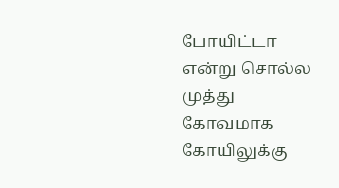போயிட்டா என்று சொல்ல முத்து கோவமாக கோயிலுக்கு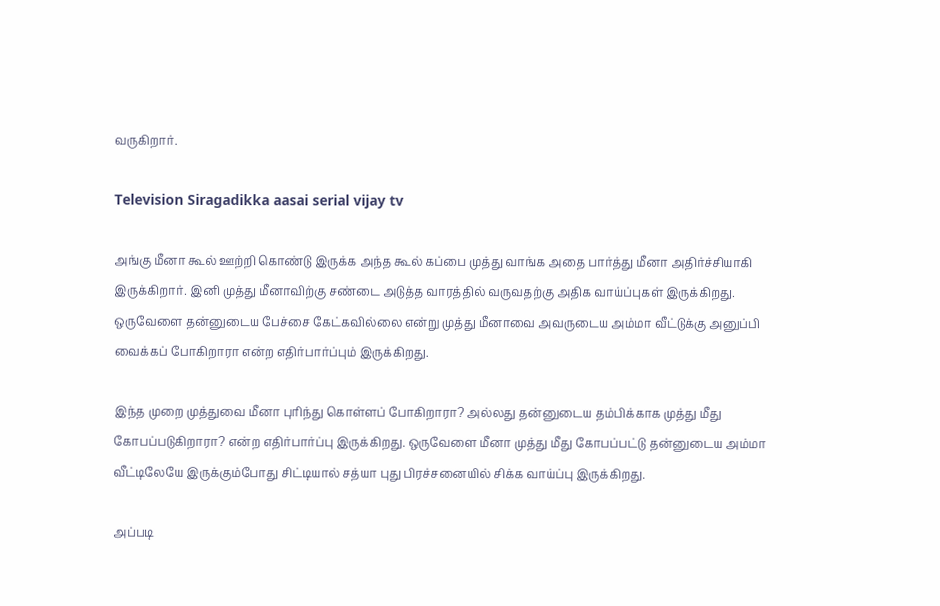வருகிறார்.

Television Siragadikka aasai serial vijay tv

அங்கு மீனா கூல் ஊற்றி கொண்டு இருக்க அந்த கூல் கப்பை முத்து வாங்க அதை பார்த்து மீனா அதிர்ச்சியாகி இருக்கிறார். இனி முத்து மீனாவிற்கு சண்டை அடுத்த வாரத்தில் வருவதற்கு அதிக வாய்ப்புகள் இருக்கிறது. ஒருவேளை தன்னுடைய பேச்சை கேட்கவில்லை என்று முத்து மீனாவை அவருடைய அம்மா வீட்டுக்கு அனுப்பி வைக்கப் போகிறாரா என்ற எதிர்பார்ப்பும் இருக்கிறது.

இந்த முறை முத்துவை மீனா புரிந்து கொள்ளப் போகிறாரா? அல்லது தன்னுடைய தம்பிக்காக முத்து மீது கோபப்படுகிறாரா? என்ற எதிர்பார்ப்பு இருக்கிறது. ஒருவேளை மீனா முத்து மீது கோபப்பட்டு தன்னுடைய அம்மா வீட்டிலேயே இருக்கும்போது சிட்டியால் சத்யா புது பிரச்சனையில் சிக்க வாய்ப்பு இருக்கிறது.

அப்படி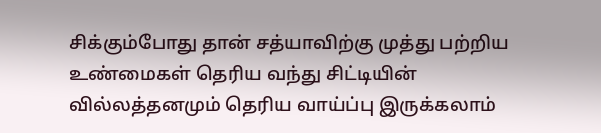சிக்கும்போது தான் சத்யாவிற்கு முத்து பற்றிய உண்மைகள் தெரிய வந்து சிட்டியின் வில்லத்தனமும் தெரிய வாய்ப்பு இருக்கலாம்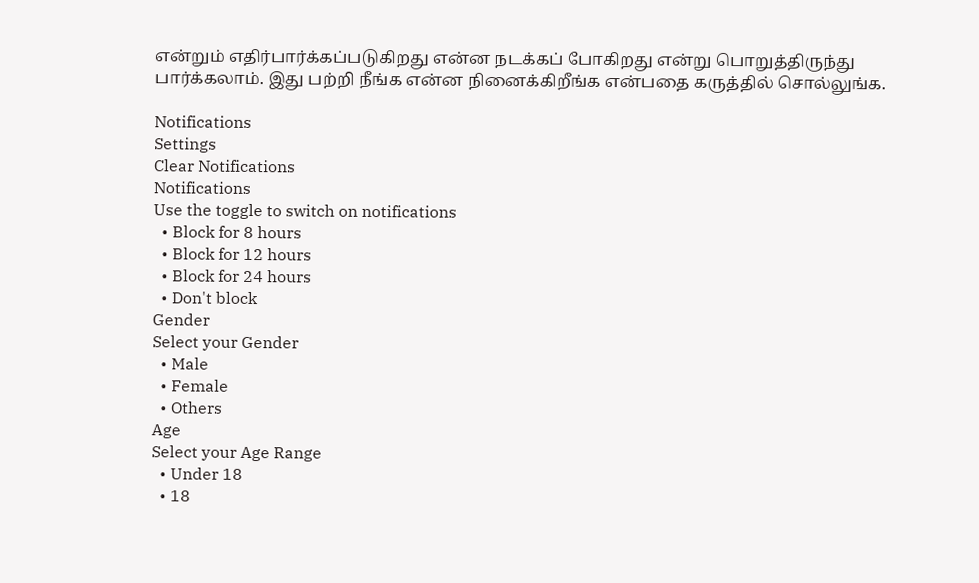என்றும் எதிர்பார்க்கப்படுகிறது என்ன நடக்கப் போகிறது என்று பொறுத்திருந்து பார்க்கலாம். இது பற்றி நீங்க என்ன நினைக்கிறீங்க என்பதை கருத்தில் சொல்லுங்க.

Notifications
Settings
Clear Notifications
Notifications
Use the toggle to switch on notifications
  • Block for 8 hours
  • Block for 12 hours
  • Block for 24 hours
  • Don't block
Gender
Select your Gender
  • Male
  • Female
  • Others
Age
Select your Age Range
  • Under 18
  • 18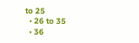to 25
  • 26 to 35
  • 36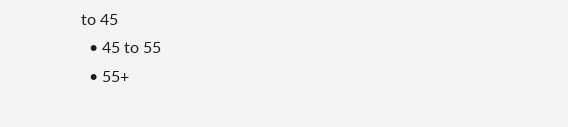to 45
  • 45 to 55
  • 55+